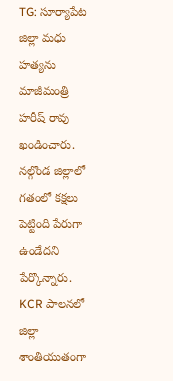TG: సూర్యాపేట జిల్లా మధు హత్యను మాజీమంత్రి హరీష్ రావు ఖండించారు. నల్గొండ జిల్లాలో గతంలో కక్షలు పెట్టింది పేరుగా ఉండేదని పేర్కొన్నారు. KCR పాలనలో జిల్లా శాంతియుతంగా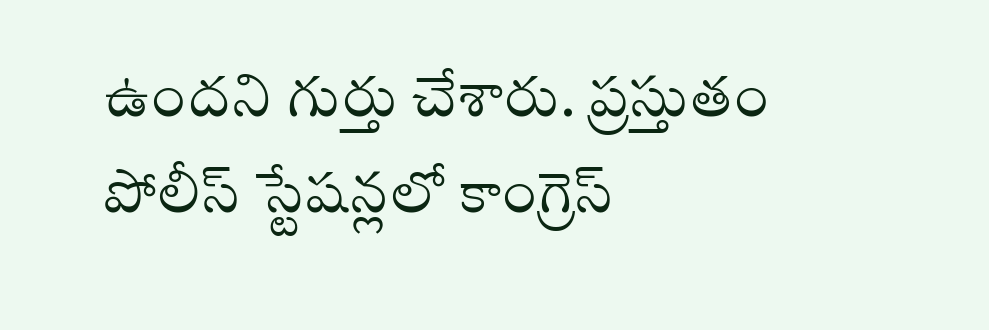ఉందని గుర్తు చేశారు. ప్రస్తుతం పోలీస్ స్టేషన్లలో కాంగ్రెస్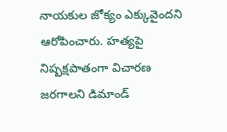నాయకుల జోక్యం ఎక్కువైందని ఆరోపించారు. హత్యపై నిష్పక్షపాతంగా విచారణ జరగాలని డిమాండ్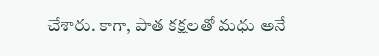చేశారు. కాగా, పాత కక్షలతో మధు అనే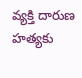వ్యక్తి దారుణ హత్యకు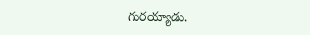గురయ్యాడు.